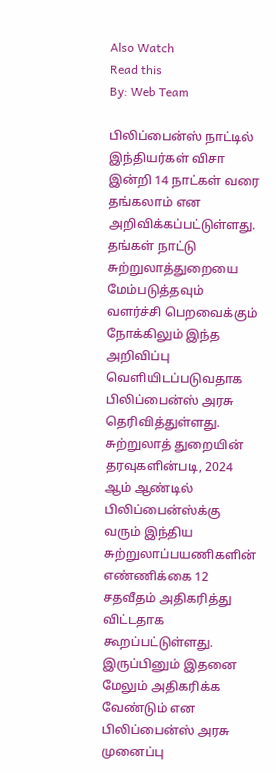Also Watch
Read this
By: Web Team

பிலிப்பைன்ஸ் நாட்டில் இந்தியர்கள் விசா இன்றி 14 நாட்கள் வரை தங்கலாம் என அறிவிக்கப்பட்டுள்ளது. தங்கள் நாட்டு சுற்றுலாத்துறையை மேம்படுத்தவும் வளர்ச்சி பெறவைக்கும் நோக்கிலும் இந்த அறிவிப்பு வெளியிடப்படுவதாக பிலிப்பைன்ஸ் அரசு தெரிவித்துள்ளது.
சுற்றுலாத் துறையின் தரவுகளின்படி, 2024 ஆம் ஆண்டில் பிலிப்பைன்ஸ்க்கு வரும் இந்திய சுற்றுலாப்பயணிகளின் எண்ணிக்கை 12 சதவீதம் அதிகரித்து விட்டதாக கூறப்பட்டுள்ளது.
இருப்பினும் இதனை மேலும் அதிகரிக்க வேண்டும் என பிலிப்பைன்ஸ் அரசு முனைப்பு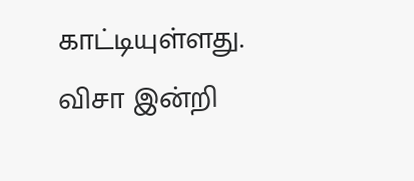காட்டியுள்ளது. விசா இன்றி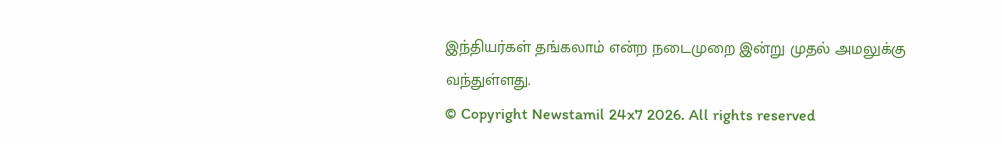இந்தியர்கள் தங்கலாம் என்ற நடைமுறை இன்று முதல் அமலுக்கு வந்துள்ளது.
© Copyright Newstamil 24x7 2026. All rights reserved